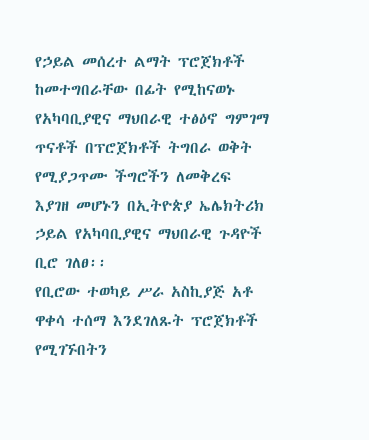የኃይል መሰረተ ልማት ፕሮጀክቶች ከመተግበራቸው በፊት የሚከናወኑ የአካባቢያዊና ማህበራዊ ተፅዕኖ ግምገማ ጥናቶች በፕሮጀክቶች ትግበራ ወቅት የሚያጋጥሙ ችግሮችን ለመቅረፍ እያገዘ መሆኑን በኢትዮጵያ ኤሌክትሪክ ኃይል የአካባቢያዊና ማህበራዊ ጉዳዮች ቢሮ ገለፀ፡፡
የቢሮው ተወካይ ሥራ አስኪያጅ አቶ ዋቀሳ ተሰማ እንደገለጹት ፕሮጀክቶች የሚገኙበትን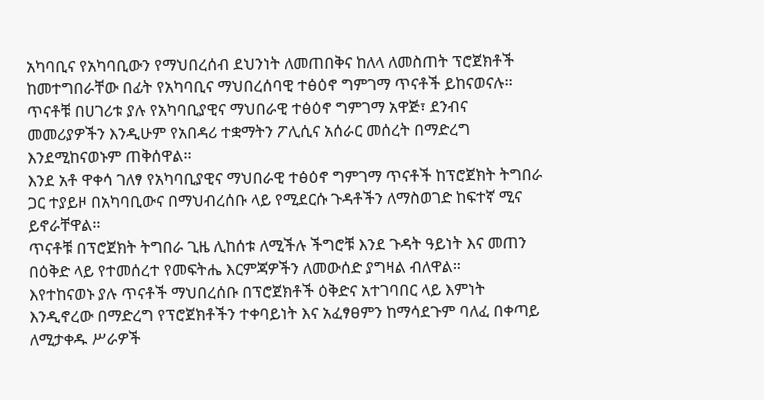አካባቢና የአካባቢውን የማህበረሰብ ደህንነት ለመጠበቅና ከለላ ለመስጠት ፕሮጀክቶች ከመተግበራቸው በፊት የአካባቢና ማህበረሰባዊ ተፅዕኖ ግምገማ ጥናቶች ይከናወናሉ፡፡
ጥናቶቹ በሀገሪቱ ያሉ የአካባቢያዊና ማህበራዊ ተፅዕኖ ግምገማ አዋጅ፣ ደንብና መመሪያዎችን እንዲሁም የአበዳሪ ተቋማትን ፖሊሲና አሰራር መሰረት በማድረግ እንደሚከናወኑም ጠቅሰዋል፡፡
እንደ አቶ ዋቀሳ ገለፃ የአካባቢያዊና ማህበራዊ ተፅዕኖ ግምገማ ጥናቶች ከፕሮጀክት ትግበራ ጋር ተያይዞ በአካባቢውና በማህብረሰቡ ላይ የሚደርሱ ጉዳቶችን ለማስወገድ ከፍተኛ ሚና ይኖራቸዋል፡፡
ጥናቶቹ በፕሮጀክት ትግበራ ጊዜ ሊከሰቱ ለሚችሉ ችግሮቹ እንደ ጉዳት ዓይነት እና መጠን በዕቅድ ላይ የተመሰረተ የመፍትሔ እርምጃዎችን ለመውሰድ ያግዛል ብለዋል።
እየተከናወኑ ያሉ ጥናቶች ማህበረሰቡ በፕሮጀክቶች ዕቅድና አተገባበር ላይ እምነት እንዲኖረው በማድረግ የፕሮጀክቶችን ተቀባይነት እና አፈፃፀምን ከማሳደጉም ባለፈ በቀጣይ ለሚታቀዱ ሥራዎች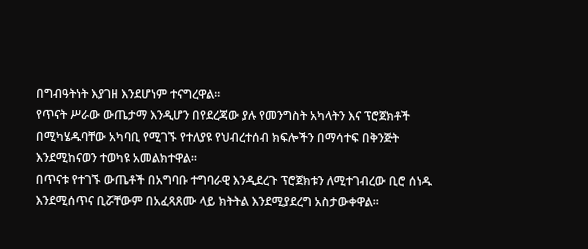በግብዓትነት እያገዘ እንደሆነም ተናግረዋል፡፡
የጥናት ሥራው ውጤታማ እንዲሆን በየደረጃው ያሉ የመንግስት አካላትን እና ፕሮጀክቶች በሚካሄዱባቸው አካባቢ የሚገኙ የተለያዩ የህብረተሰብ ክፍሎችን በማሳተፍ በቅንጅት እንደሚከናወን ተወካዩ አመልክተዋል፡፡
በጥናቱ የተገኙ ውጤቶች በአግባቡ ተግባራዊ እንዲደረጉ ፕሮጀክቱን ለሚተገብረው ቢሮ ሰነዱ እንደሚሰጥና ቢሯቸውም በአፈጻጸሙ ላይ ክትትል እንደሚያደረግ አስታውቀዋል፡፡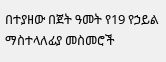በተያዘው በጀት ዓመት የ19 የኃይል ማስተላለፊያ መስመሮች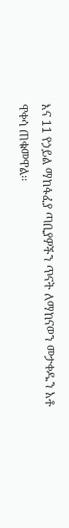እና 11 የኃይል ማከፋፈያ ጣቢያዎችን ጥናት ለማከናወን መታቀዱን አቶ ዋቀሳ ጠቁመዋል፡፡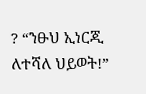? “ንፁህ ኢነርጂ ለተሻለ ህይወት!”